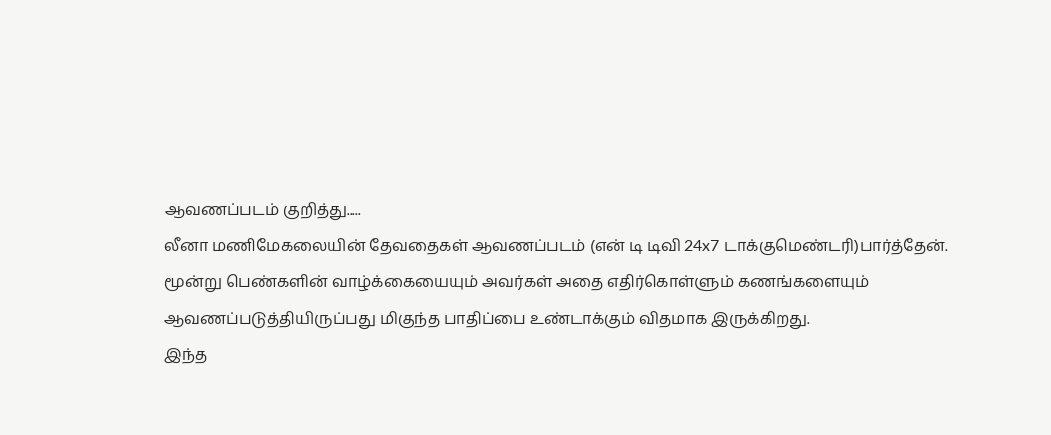ஆவணப்படம் குறித்து.....
லீனா மணிமேகலையின் தேவதைகள் ஆவணப்படம் (என் டி டிவி 24x7 டாக்குமெண்டரி)பார்த்தேன். மூன்று பெண்களின் வாழ்க்கையையும் அவர்கள் அதை எதிர்கொள்ளும் கணங்களையும் ஆவணப்படுத்தியிருப்பது மிகுந்த பாதிப்பை உண்டாக்கும் விதமாக இருக்கிறது.
இந்த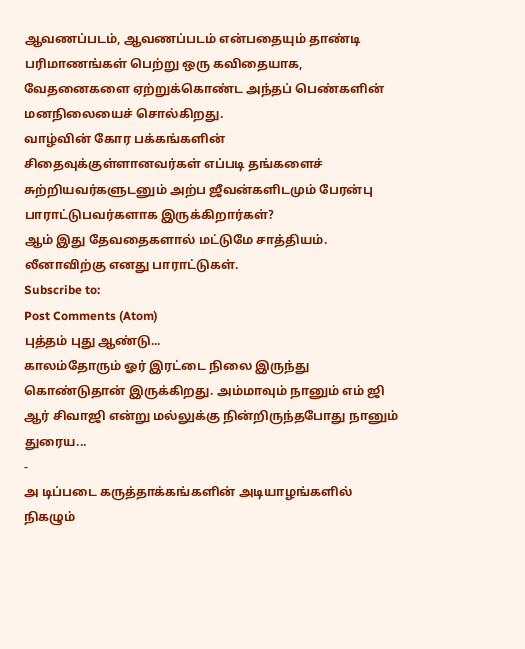ஆவணப்படம், ஆவணப்படம் என்பதையும் தாண்டி பரிமாணங்கள் பெற்று ஒரு கவிதையாக, வேதனைகளை ஏற்றுக்கொண்ட அந்தப் பெண்களின் மனநிலையைச் சொல்கிறது.
வாழ்வின் கோர பக்கங்களின் சிதைவுக்குள்ளானவர்கள் எப்படி தங்களைச் சுற்றியவர்களுடனும் அற்ப ஜீவன்களிடமும் பேரன்பு பாராட்டுபவர்களாக இருக்கிறார்கள்?
ஆம் இது தேவதைகளால் மட்டுமே சாத்தியம்.
லீனாவிற்கு எனது பாராட்டுகள்.
Subscribe to:
Post Comments (Atom)
புத்தம் புது ஆண்டு...
காலம்தோரும் ஓர் இரட்டை நிலை இருந்து கொண்டுதான் இருக்கிறது. அம்மாவும் நானும் எம் ஜி ஆர் சிவாஜி என்று மல்லுக்கு நின்றிருந்தபோது நானும் துரைய...
-
அ டிப்படை கருத்தாக்கங்களின் அடியாழங்களில் நிகழும்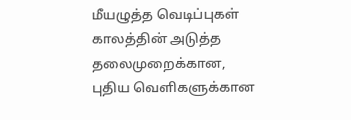மீயழுத்த வெடிப்புகள் காலத்தின் அடுத்த தலைமுறைக்கான, புதிய வெளிகளுக்கான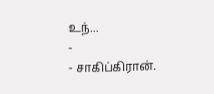உந்...
-
- சாகிப்கிரான்.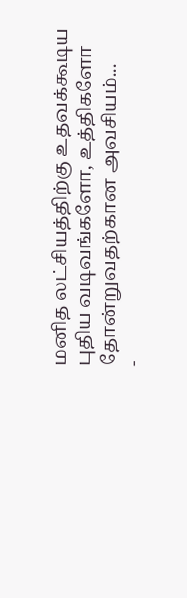மனித லட்சியத்திற்கு உதவக்கூடிய புதிய வடிவங்களோ, உத்திகளோ தோன்றுவதற்கான அவசியம்...
-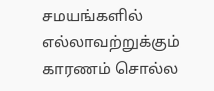சமயங்களில் எல்லாவற்றுக்கும் காரணம் சொல்ல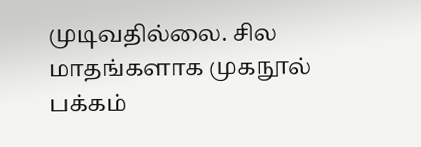முடிவதில்லை. சில மாதங்களாக முகநூல் பக்கம்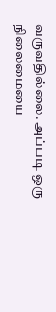வருவதில்லை. அப்படி ஒரு நிலைமையை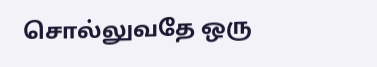சொல்லுவதே ஒரு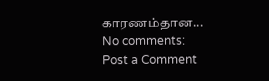காரணம்தான...
No comments:
Post a Comment